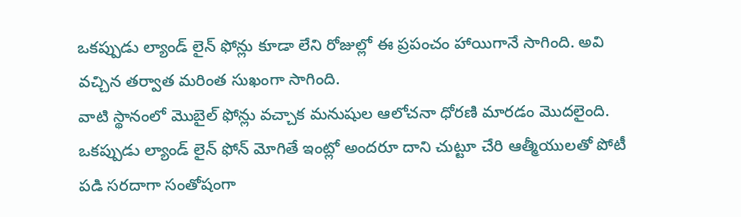ఒకప్పుడు ల్యాండ్ లైన్ ఫోన్లు కూడా లేని రోజుల్లో ఈ ప్రపంచం హాయిగానే సాగింది. అవి వచ్చిన తర్వాత మరింత సుఖంగా సాగింది.
వాటి స్థానంలో మొబైల్ ఫోన్లు వచ్చాక మనుషుల ఆలోచనా ధోరణి మారడం మొదలైంది. ఒకప్పుడు ల్యాండ్ లైన్ ఫోన్ మోగితే ఇంట్లో అందరూ దాని చుట్టూ చేరి ఆత్మీయులతో పోటీ పడి సరదాగా సంతోషంగా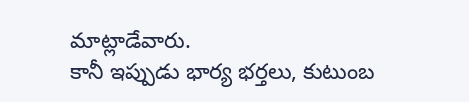మాట్లాడేవారు.
కానీ ఇప్పుడు భార్య భర్తలు, కుటుంబ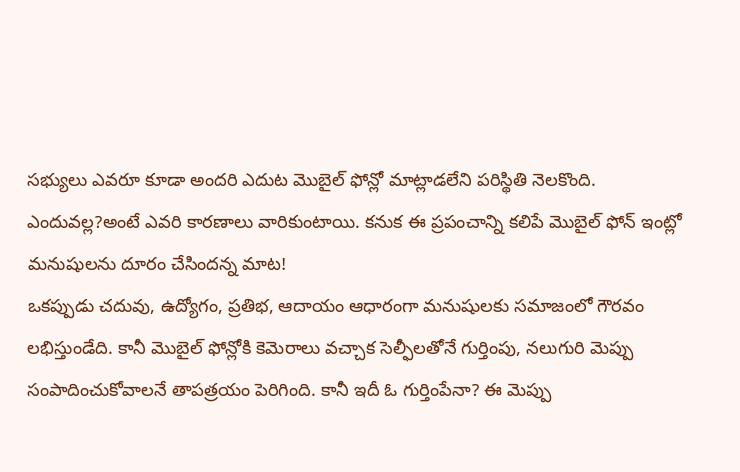సభ్యులు ఎవరూ కూడా అందరి ఎదుట మొబైల్ ఫోన్లో మాట్లాడలేని పరిస్థితి నెలకొంది. ఎందువల్ల?అంటే ఎవరి కారణాలు వారికుంటాయి. కనుక ఈ ప్రపంచాన్ని కలిపే మొబైల్ ఫోన్ ఇంట్లో మనుషులను దూరం చేసిందన్న మాట!
ఒకప్పుడు చదువు, ఉద్యోగం, ప్రతిభ, ఆదాయం ఆధారంగా మనుషులకు సమాజంలో గౌరవం లభిస్తుండేది. కానీ మొబైల్ ఫోన్లోకి కెమెరాలు వచ్చాక సెల్ఫీలతోనే గుర్తింపు, నలుగురి మెప్పు సంపాదించుకోవాలనే తాపత్రయం పెరిగింది. కానీ ఇదీ ఓ గుర్తింపేనా? ఈ మెప్పు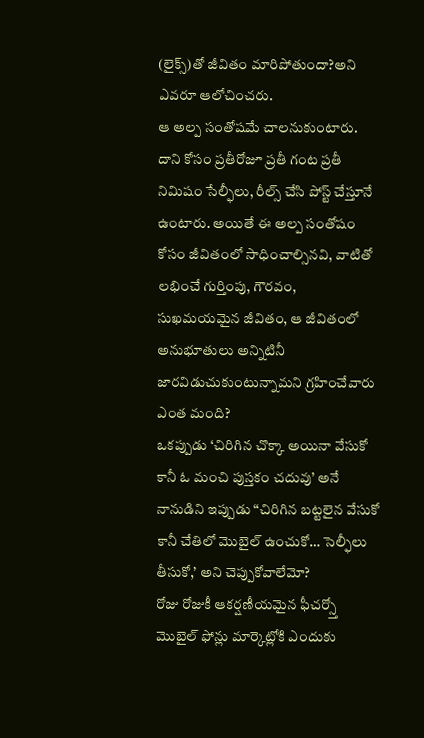(లైక్స్)తో జీవితం మారిపోతుందా?అని ఎవరూ ఆలోచించరు.
ఆ అల్ప సంతోషమే చాలనుకుంటారు. దాని కోసం ప్రతీరోజూ ప్రతీ గంట ప్రతీ నిమిషం సేల్ఫీలు, రీల్స్ చేసి పోస్ట్ చేస్తూనే ఉంటారు. అయితే ఈ అల్ప సంతోషం కోసం జీవితంలో సాధించాల్సినవి, వాటితో లభించే గుర్తింపు, గౌరవం, సుఖమయమైన జీవితం, ఆ జీవితంలో అనుభూతులు అన్నిటినీ జారవిడుచుకుంటున్నామని గ్రహించేవారు ఎంత మంది?
ఒకప్పుడు ‘చిరిగిన చొక్కా అయినా వేసుకో కానీ ఓ మంచి పుస్తకం చదువు’ అనే నానుడిని ఇప్పుడు “చిరిగిన బట్టలైన వేసుకో కానీ చేతిలో మొబైల్ ఉంచుకో… సెల్ఫీలు తీసుకో,’ అని చెప్పుకోవాలేమో?
రోజు రోజుకీ ఆకర్షణీయమైన ఫీచర్స్తో మొబైల్ ఫోన్లు మార్కెట్లోకి ఎందుకు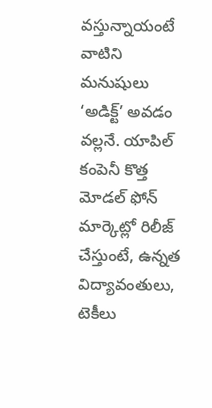వస్తున్నాయంటే వాటిని మనుషులు ‘అడిక్ట్’ అవడం వల్లనే. యాపిల్ కంపెనీ కొత్త మోడల్ ఫోన్ మార్కెట్లో రిలీజ్ చేస్తుంటే, ఉన్నత విద్యావంతులు, టెకీలు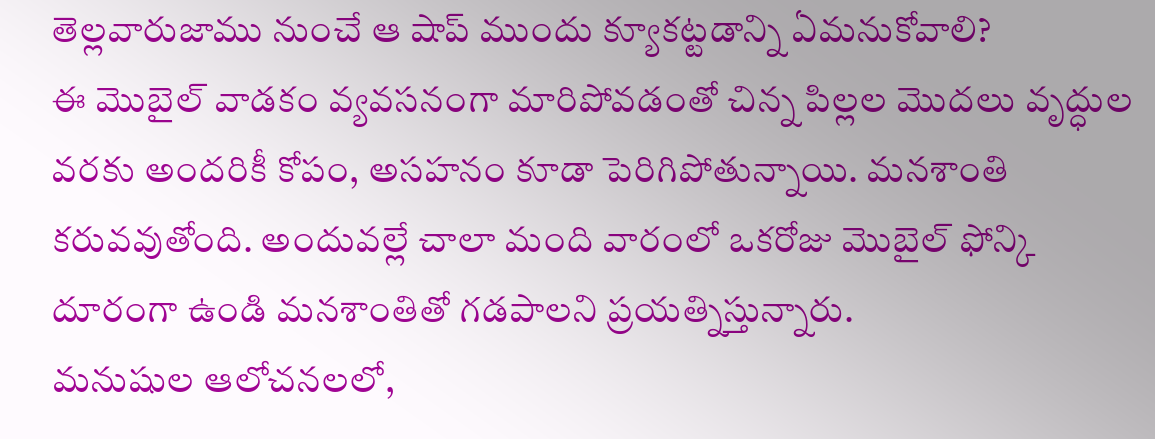తెల్లవారుజాము నుంచే ఆ షాప్ ముందు క్యూకట్టడాన్ని ఏమనుకోవాలి?
ఈ మొబైల్ వాడకం వ్యవసనంగా మారిపోవడంతో చిన్న పిల్లల మొదలు వృద్ధుల వరకు అందరికీ కోపం, అసహనం కూడా పెరిగిపోతున్నాయి. మనశాంతి కరువవుతోంది. అందువల్లే చాలా మంది వారంలో ఒకరోజు మొబైల్ ఫోన్కి దూరంగా ఉండి మనశాంతితో గడపాలని ప్రయత్నిస్తున్నారు.
మనుషుల ఆలోచనలలో,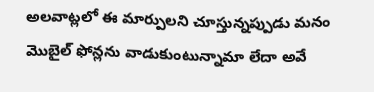అలవాట్లలో ఈ మార్పులని చూస్తున్నప్పుడు మనం మొబైల్ ఫోన్లను వాడుకుంటున్నామా లేదా అవే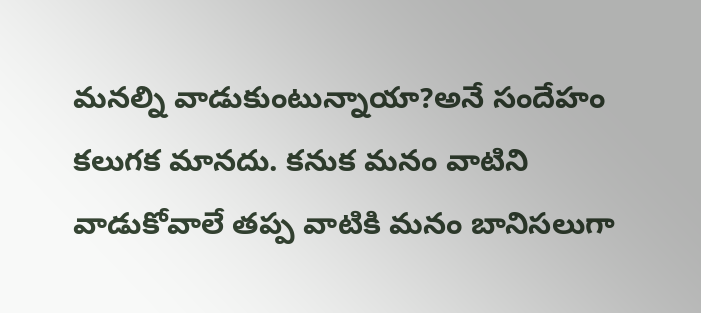మనల్ని వాడుకుంటున్నాయా?అనే సందేహం కలుగక మానదు. కనుక మనం వాటిని వాడుకోవాలే తప్ప వాటికి మనం బానిసలుగా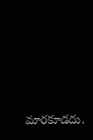మారకూడదు.